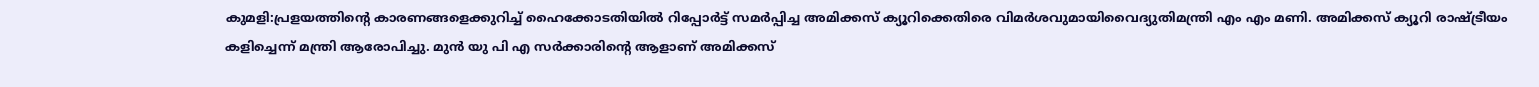കുമളി:പ്രളയത്തിന്റെ കാരണങ്ങളെക്കുറിച്ച് ഹൈക്കോടതിയിൽ റിപ്പോർട്ട് സമർപ്പിച്ച അമിക്കസ് ക്യൂറിക്കെതിരെ വിമർശവുമായിവൈദ്യുതിമന്ത്രി എം എം മണി. അമിക്കസ് ക്യൂറി രാഷ്ട്രീയം കളിച്ചെന്ന് മന്ത്രി ആരോപിച്ചു. മുൻ യു പി എ സർക്കാരിന്റെ ആളാണ് അമിക്കസ്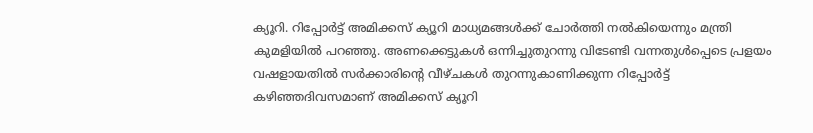ക്യൂറി. റിപ്പോർട്ട് അമിക്കസ് ക്യൂറി മാധ്യമങ്ങൾക്ക് ചോർത്തി നൽകിയെന്നും മന്ത്രി കുമളിയിൽ പറഞ്ഞു. അണക്കെട്ടുകൾ ഒന്നിച്ചുതുറന്നു വിടേണ്ടി വന്നതുൾപ്പെടെ പ്രളയം വഷളായതിൽ സർക്കാരിന്റെ വീഴ്ചകൾ തുറന്നുകാണിക്കുന്ന റിപ്പോർട്ട് കഴിഞ്ഞദിവസമാണ് അമിക്കസ് ക്യൂറി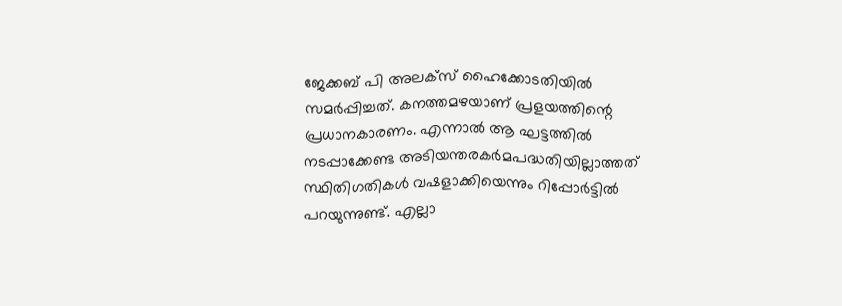ജേക്കബ് പി അലക്സ് ഹൈക്കോടതിയിൽ സമർപ്പിച്ചത്. കനത്തമഴയാണ് പ്രളയത്തിന്റെ പ്രധാനകാരണം. എന്നാൽ ആ ഘട്ടത്തിൽ നടപ്പാക്കേണ്ട അടിയന്തരകർമപദ്ധതിയില്ലാത്തത് സ്ഥിതിഗതികൾ വഷളാക്കിയെന്നും റിപ്പോർട്ടിൽ പറയുന്നുണ്ട്. എല്ലാ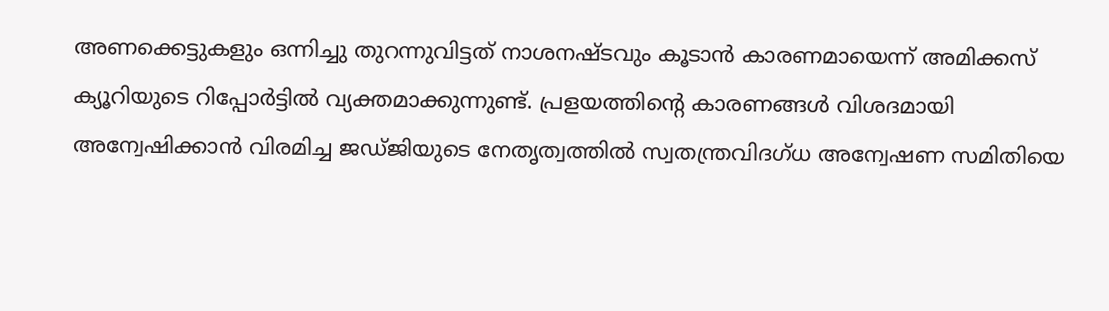അണക്കെട്ടുകളും ഒന്നിച്ചു തുറന്നുവിട്ടത് നാശനഷ്ടവും കൂടാൻ കാരണമായെന്ന് അമിക്കസ് ക്യൂറിയുടെ റിപ്പോർട്ടിൽ വ്യക്തമാക്കുന്നുണ്ട്. പ്രളയത്തിന്റെ കാരണങ്ങൾ വിശദമായി അന്വേഷിക്കാൻ വിരമിച്ച ജഡ്ജിയുടെ നേതൃത്വത്തിൽ സ്വതന്ത്രവിദഗ്ധ അന്വേഷണ സമിതിയെ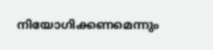നിയോഗിക്കണമെന്നും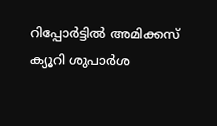റിപ്പോർട്ടിൽ അമിക്കസ് ക്യൂറി ശുപാർശ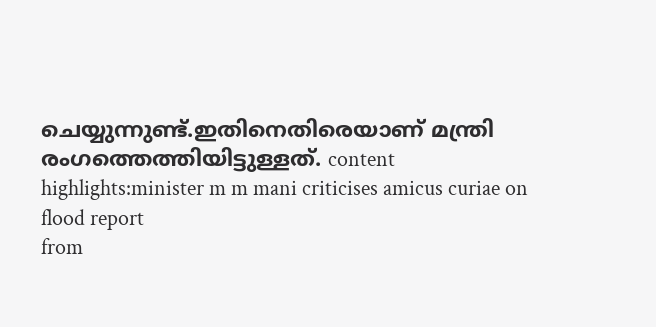ചെയ്യുന്നുണ്ട്.ഇതിനെതിരെയാണ് മന്ത്രി രംഗത്തെത്തിയിട്ടുള്ളത്. content highlights:minister m m mani criticises amicus curiae on flood report
from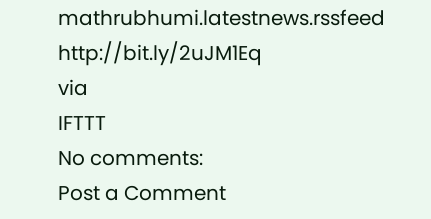mathrubhumi.latestnews.rssfeed http://bit.ly/2uJM1Eq
via
IFTTT
No comments:
Post a Comment